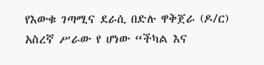የእውቁ ገጣሚና ደራሲ በድሉ ዋቅጀራ (ዶ/ር) አስረኛ ሥራው የ ሆነው “ችካል እና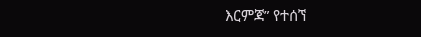እርምጃ” የተሰኘ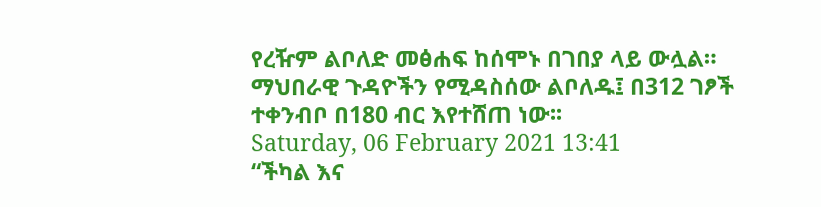የረዥም ልቦለድ መፅሐፍ ከሰሞኑ በገበያ ላይ ውሏል። ማህበራዊ ጉዳዮችን የሚዳስሰው ልቦለዱ፤ በ312 ገፆች ተቀንብቦ በ180 ብር እየተሸጠ ነው፡፡
Saturday, 06 February 2021 13:41
“ችካል እና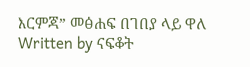እርምጃ” መፅሐፍ በገበያ ላይ ዋለ
Written by ናፍቆት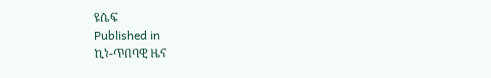ዩሴፍ
Published in
ኪነ-ጥበባዊ ዜና